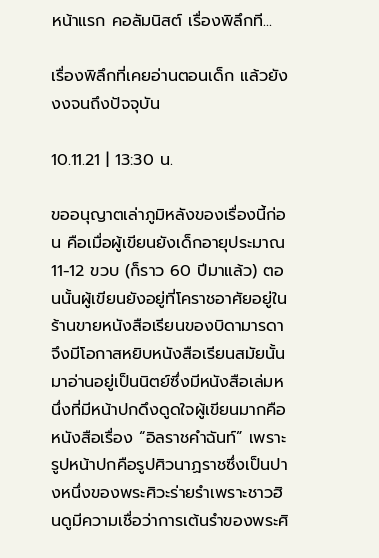หน้าแรก คอลัมนิสต์ เรื่องพิลึกที...

เรื่องพิลึกที่เคยอ่านตอนเด็ก แล้วยังงงจนถึงปัจจุบัน

10.11.21 | 13:30 น.

ขออนุญาตเล่าภูมิหลังของเรื่องนี้ก่อน คือเมื่อผู้เขียนยังเด็กอายุประมาณ 11-12 ขวบ (ก็ราว 60 ปีมาแล้ว) ตอนนั้นผู้เขียนยังอยู่ที่โคราชอาศัยอยู่ในร้านขายหนังสือเรียนของบิดามารดาจึงมีโอกาสหยิบหนังสือเรียนสมัยนั้นมาอ่านอยู่เป็นนิตย์ซึ่งมีหนังสือเล่มหนึ่งที่มีหน้าปกดึงดูดใจผู้เขียนมากคือหนังสือเรื่อง “อิลราชคำฉันท์” เพราะรูปหน้าปกคือรูปศิวนาฏราชซึ่งเป็นปางหนึ่งของพระศิวะร่ายรำเพราะชาวฮินดูมีความเชื่อว่าการเต้นรำของพระศิ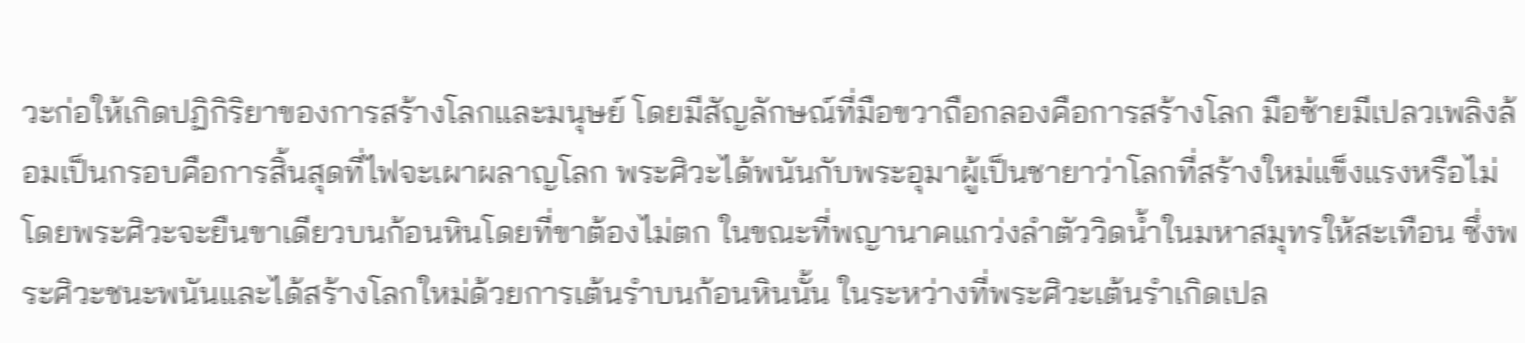วะก่อให้เกิดปฏิกิริยาของการสร้างโลกและมนุษย์ โดยมีสัญลักษณ์ที่มือขวาถือกลองคือการสร้างโลก มือซ้ายมีเปลวเพลิงล้อมเป็นกรอบคือการสิ้นสุดที่ไฟจะเผาผลาญโลก พระศิวะได้พนันกับพระอุมาผู้เป็นชายาว่าโลกที่สร้างใหม่แข็งแรงหรือไม่ โดยพระศิวะจะยืนขาเดียวบนก้อนหินโดยที่ขาต้องไม่ตก ในขณะที่พญานาคแกว่งลำตัววิดน้ำในมหาสมุทรให้สะเทือน ซึ่งพระศิวะชนะพนันและได้สร้างโลกใหม่ด้วยการเต้นรำบนก้อนหินนั้น ในระหว่างที่พระศิวะเต้นรำเกิดเปล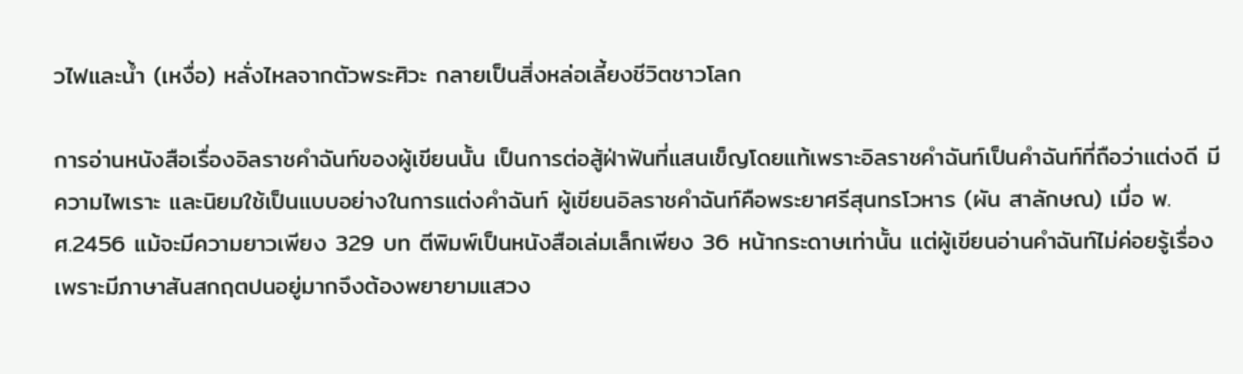วไฟและน้ำ (เหงื่อ) หลั่งไหลจากตัวพระศิวะ กลายเป็นสิ่งหล่อเลี้ยงชีวิตชาวโลก

การอ่านหนังสือเรื่องอิลราชคำฉันท์ของผู้เขียนนั้น เป็นการต่อสู้ฝ่าฟันที่แสนเข็ญโดยแท้เพราะอิลราชคำฉันท์เป็นคำฉันท์ที่ถือว่าแต่งดี มีความไพเราะ และนิยมใช้เป็นแบบอย่างในการแต่งคำฉันท์ ผู้เขียนอิลราชคำฉันท์คือพระยาศรีสุนทรโวหาร (ผัน สาลักษณ) เมื่อ พ.ศ.2456 แม้จะมีความยาวเพียง 329 บท ตีพิมพ์เป็นหนังสือเล่มเล็กเพียง 36 หน้ากระดาษเท่านั้น แต่ผู้เขียนอ่านคำฉันท์ไม่ค่อยรู้เรื่องเพราะมีภาษาสันสกฤตปนอยู่มากจึงต้องพยายามแสวง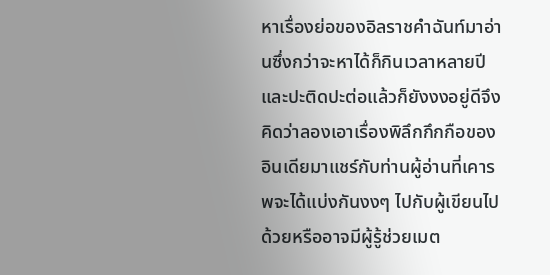หาเรื่องย่อของอิลราชคำฉันท์มาอ่านซึ่งกว่าจะหาได้ก็กินเวลาหลายปีและปะติดปะต่อแล้วก็ยังงงอยู่ดีจึงคิดว่าลองเอาเรื่องพิลึกกึกกือของอินเดียมาแชร์กับท่านผู้อ่านที่เคารพจะได้แบ่งกันงงๆ ไปกับผู้เขียนไปด้วยหรืออาจมีผู้รู้ช่วยเมต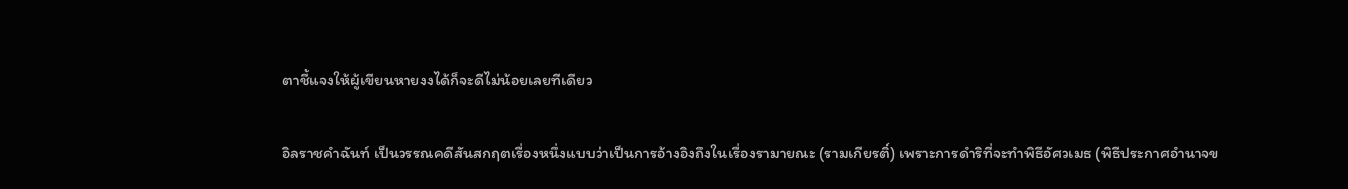ตาชี้แจงให้ผู้เขียนหายงงได้ก็จะดีไม่น้อยเลยทีเดียว

อิลราชคำฉันท์ เป็นวรรณคดีสันสกฤตเรื่องหนึ่งแบบว่าเป็นการอ้างอิงถึงในเรื่องรามายณะ (รามเกียรติ์) เพราะการดำริที่จะทำพิธีอัศวเมธ (พิธีประกาศอำนาจข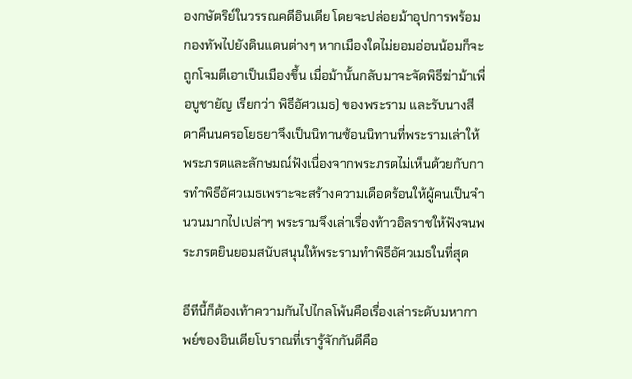องกษัตริย์ในวรรณคดีอินเดีย โดยจะปล่อยม้าอุปการพร้อมกองทัพไปยังดินแดนต่างๆ หากเมืองใดไม่ยอมอ่อนน้อมก็จะถูกโจมตีเอาเป็นเมืองขึ้น เมื่อม้านั้นกลับมาจะจัดพิธีฆ่าม้าเพื่อบูชายัญ เรียกว่า พิธีอัศวเมธ) ของพระราม และรับนางสีดาคืนนครอโยธยาจึงเป็นนิทานซ้อนนิทานที่พระรามเล่าให้พระภรตและลักษมณ์ฟังเนื่องจากพระภรตไม่เห็นด้วยกับการทำพิธีอัศวเมธเพราะจะสร้างความเดือดร้อนให้ผู้คนเป็นจำนวนมากไปเปล่าๆ พระรามจึงเล่าเรื่องท้าวอิลราชให้ฟังจนพระภรตยินยอมสนับสนุนให้พระรามทำพิธีอัศวเมธในที่สุด

อีทีนี้ก็ต้องเท้าความกันไปไกลโพ้นคือเรื่องเล่าระดับมหากาพย์ของอินเดียโบราณที่เรารู้จักกันดีคือ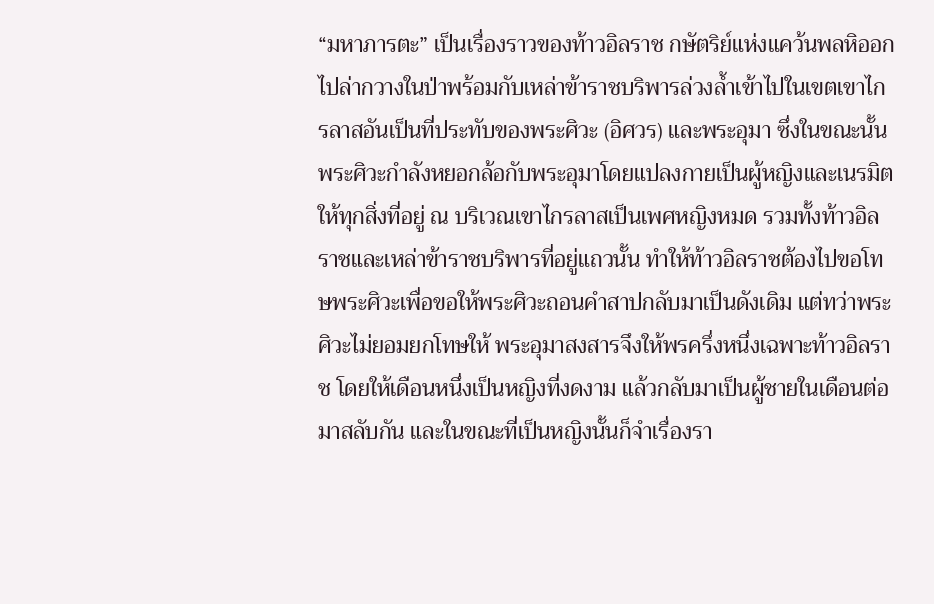“มหาภารตะ” เป็นเรื่องราวของท้าวอิลราช กษัตริย์แห่งแคว้นพลหิออกไปล่ากวางในป่าพร้อมกับเหล่าข้าราชบริพารล่วงล้ำเข้าไปในเขตเขาไกรลาสอันเป็นที่ประทับของพระศิวะ (อิศวร) และพระอุมา ซึ่งในขณะนั้นพระศิวะกำลังหยอกล้อกับพระอุมาโดยแปลงกายเป็นผู้หญิงและเนรมิตให้ทุกสิ่งที่อยู่ ณ บริเวณเขาไกรลาสเป็นเพศหญิงหมด รวมทั้งท้าวอิลราชและเหล่าข้าราชบริพารที่อยู่แถวนั้น ทำให้ท้าวอิลราชต้องไปขอโทษพระศิวะเพื่อขอให้พระศิวะถอนคำสาปกลับมาเป็นดังเดิม แต่ทว่าพระศิวะไม่ยอมยกโทษให้ พระอุมาสงสารจึงให้พรครึ่งหนึ่งเฉพาะท้าวอิลราช โดยให้เดือนหนึ่งเป็นหญิงที่งดงาม แล้วกลับมาเป็นผู้ชายในเดือนต่อมาสลับกัน และในขณะที่เป็นหญิงนั้นก็จำเรื่องรา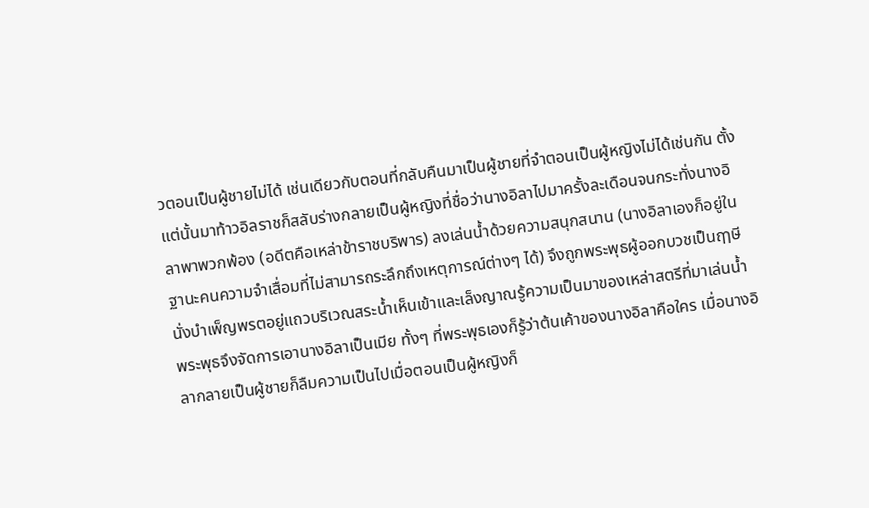วตอนเป็นผู้ชายไม่ได้ เช่นเดียวกับตอนที่กลับคืนมาเป็นผู้ชายที่จำตอนเป็นผู้หญิงไม่ได้เช่นกัน ตั้งแต่นั้นมาท้าวอิลราชก็สลับร่างกลายเป็นผู้หญิงที่ชื่อว่านางอิลาไปมาครั้งละเดือนจนกระทั่งนางอิลาพาพวกพ้อง (อดีตคือเหล่าข้าราชบริพาร) ลงเล่นน้ำด้วยความสนุกสนาน (นางอิลาเองก็อยู่ในฐานะคนความจำเสื่อมที่ไม่สามารถระลึกถึงเหตุการณ์ต่างๆ ได้) จึงถูกพระพุธผู้ออกบวชเป็นฤๅษีนั่งบำเพ็ญพรตอยู่แถวบริเวณสระน้ำเห็นเข้าและเล็งญาณรู้ความเป็นมาของเหล่าสตรีที่มาเล่นน้ำ พระพุธจึงจัดการเอานางอิลาเป็นเมีย ทั้งๆ ที่พระพุธเองก็รู้ว่าต้นเค้าของนางอิลาคือใคร เมื่อนางอิลากลายเป็นผู้ชายก็ลืมความเป็นไปเมื่อตอนเป็นผู้หญิงก็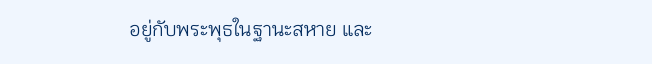อยู่กับพระพุธในฐานะสหาย และ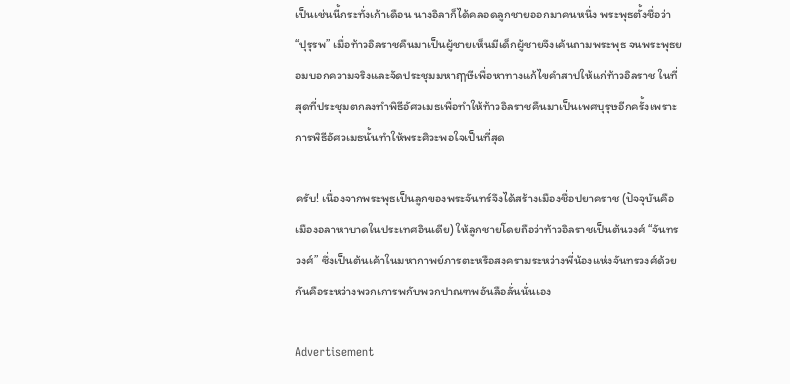เป็นเช่นนี้กระทั่งเก้าเดือน นางอิลาก็ได้คลอดลูกชายออกมาคนหนึ่ง พระพุธตั้งชื่อว่า “ปุรุรพ” เมื่อท้าวอิลราชคืนมาเป็นผู้ชายเห็นมีเด็กผู้ชายจึงเค้นถามพระพุธ จนพระพุธยอมบอกความจริงและจัดประชุมมหาฤๅษีเพื่อหาทางแก้ไขคำสาปให้แก่ท้าวอิลราช ในที่สุดที่ประชุมตกลงทำพิธีอัศวเมธเพื่อทำให้ท้าวอิลราชคืนมาเป็นเพศบุรุษอีกครั้งเพราะการพิธีอัศวเมธนั้นทำให้พระศิวะพอใจเป็นที่สุด

ครับ! เนื่องจากพระพุธเป็นลูกของพระจันทร์จึงได้สร้างเมืองชื่อปยาคราช (ปัจจุบันคือเมืองอลาหาบาดในประเทศอินเดีย) ให้ลูกชายโดยถือว่าท้าวอิลราชเป็นต้นวงศ์ “จันทรวงศ์” ซึ่งเป็นต้นเค้าในมหากาพย์ภารตะหรือสงครามระหว่างพี่น้องแห่งจันทรวงศ์ด้วยกันคือระหว่างพวกเการพกับพวกปาณฑพอันลือลั่นนั่นเอง

Advertisement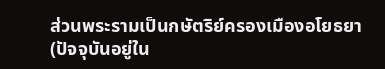ส่วนพระรามเป็นกษัตริย์ครองเมืองอโยธยา (ปัจจุบันอยู่ใน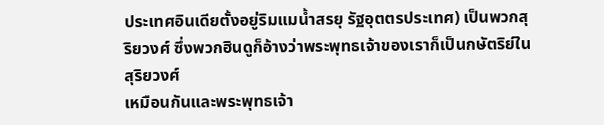ประเทศอินเดียตั้งอยู่ริมแมน้ำสรยุ รัฐอุตตรประเทศ) เป็นพวกสุริยวงศ์ ซึ่งพวกฮินดูก็อ้างว่าพระพุทธเจ้าของเราก็เป็นกษัตริย์ในสุริยวงศ์
เหมือนกันและพระพุทธเจ้า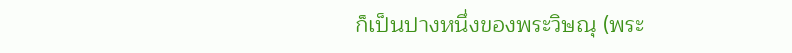ก็เป็นปางหนึ่งของพระวิษณุ (พระ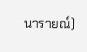นารายณ์)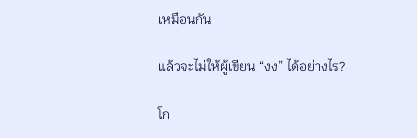เหมือนกัน

แล้วจะไม่ให้ผู้เขียน “งง” ได้อย่างไร?

โก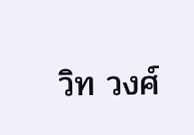วิท วงศ์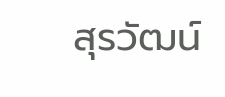สุรวัฒน์